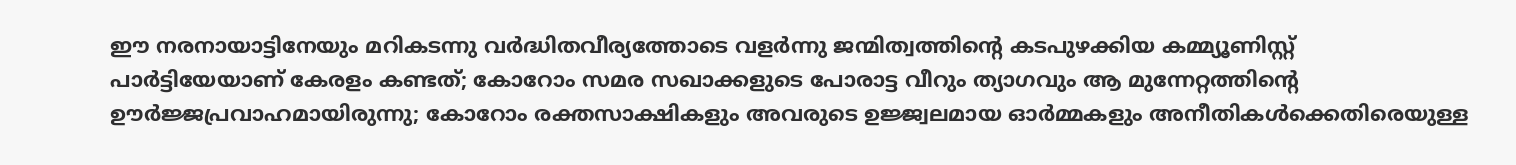ഈ നരനായാട്ടിനേയും മറികടന്നു വർദ്ധിതവീര്യത്തോടെ വളർന്നു ജന്മിത്വത്തിൻ്റെ കടപുഴക്കിയ കമ്മ്യൂണിസ്റ്റ് പാർട്ടിയേയാണ് കേരളം കണ്ടത്; കോറോം സമര സഖാക്കളുടെ പോരാട്ട വീറും ത്യാഗവും ആ മുന്നേറ്റത്തിൻ്റെ ഊർജ്ജപ്രവാഹമായിരുന്നു; കോറോം രക്തസാക്ഷികളും അവരുടെ ഉജ്ജ്വലമായ ഓർമ്മകളും അനീതികൾക്കെതിരെയുള്ള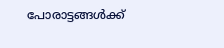പോരാട്ടങ്ങൾക്ക്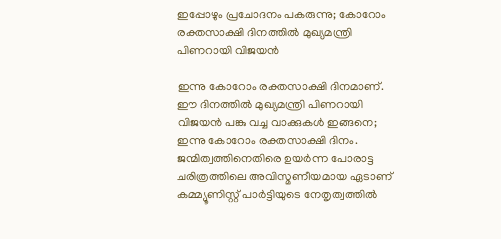ഇപ്പോഴും പ്രചോദനം പകരുന്നു; കോറോം രക്തസാക്ഷി ദിനത്തിൽ മുഖ്യമന്ത്രി പിണറായി വിജയൻ

ഇന്നു കോറോം രക്തസാക്ഷി ദിനമാണ്. ഈ ദിനത്തിൽ മുഖ്യമന്ത്രി പിണറായി വിജയൻ പങ്കു വച്ച വാക്കുകൾ ഇങ്ങനെ; ഇന്നു കോറോം രക്തസാക്ഷി ദിനം. ജന്മിത്വത്തിനെതിരെ ഉയർന്ന പോരാട്ട ചരിത്രത്തിലെ അവിസ്മണീയമായ ഏടാണ് കമ്മ്യൂണിസ്റ്റ് പാർട്ടിയുടെ നേതൃത്വത്തിൽ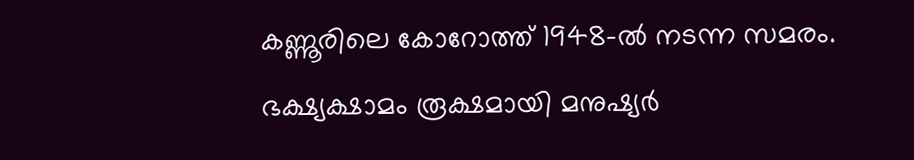കണ്ണൂരിലെ കോറോത്ത് 1948-ൽ നടന്ന സമരം.
ഭക്ഷ്യക്ഷാമം രൂക്ഷമായി മനുഷ്യർ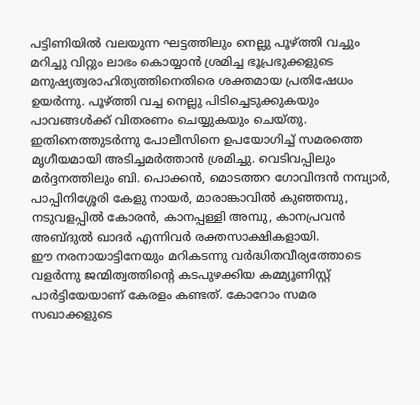പട്ടിണിയിൽ വലയുന്ന ഘട്ടത്തിലും നെല്ലു പൂഴ്ത്തി വച്ചും മറിച്ചു വിറ്റും ലാഭം കൊയ്യാൻ ശ്രമിച്ച ഭൂപ്രഭുക്കളുടെ മനുഷ്യത്വരാഹിത്യത്തിനെതിരെ ശക്തമായ പ്രതിഷേധം ഉയർന്നു. പൂഴ്ത്തി വച്ച നെല്ലു പിടിച്ചെടുക്കുകയും പാവങ്ങൾക്ക് വിതരണം ചെയ്യുകയും ചെയ്തു.
ഇതിനെത്തുടർന്നു പോലീസിനെ ഉപയോഗിച്ച് സമരത്തെ മൃഗീയമായി അടിച്ചമർത്താൻ ശ്രമിച്ചു. വെടിവപ്പിലും മർദ്ദനത്തിലും ബി. പൊക്കൻ, മൊടത്തറ ഗോവിന്ദൻ നമ്പ്യാർ, പാപ്പിനിശ്ശേരി കേളു നായർ, മാരാങ്കാവിൽ കുഞ്ഞമ്പു, നടുവളപ്പിൽ കോരൻ, കാനപ്പള്ളി അമ്പു, കാനപ്രവൻ അബ്ദുൽ ഖാദർ എന്നിവർ രക്തസാക്ഷികളായി.
ഈ നരനായാട്ടിനേയും മറികടന്നു വർദ്ധിതവീര്യത്തോടെ വളർന്നു ജന്മിത്വത്തിൻ്റെ കടപുഴക്കിയ കമ്മ്യൂണിസ്റ്റ് പാർട്ടിയേയാണ് കേരളം കണ്ടത്. കോറോം സമര സഖാക്കളുടെ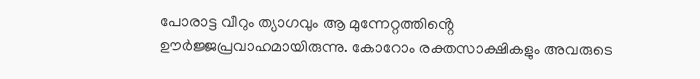പോരാട്ട വീറും ത്യാഗവും ആ മുന്നേറ്റത്തിൻ്റെ ഊർജ്ജപ്രവാഹമായിരുന്നു. കോറോം രക്തസാക്ഷികളും അവരുടെ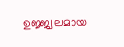ഉജ്ജ്വലമായ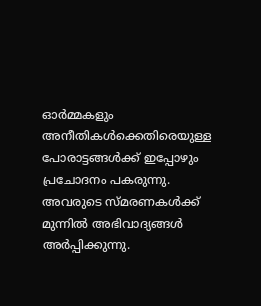ഓർമ്മകളും അനീതികൾക്കെതിരെയുള്ള പോരാട്ടങ്ങൾക്ക് ഇപ്പോഴും പ്രചോദനം പകരുന്നു. അവരുടെ സ്മരണകൾക്ക് മുന്നിൽ അഭിവാദ്യങ്ങൾ അർപ്പിക്കുന്നു.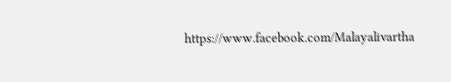https://www.facebook.com/Malayalivartha